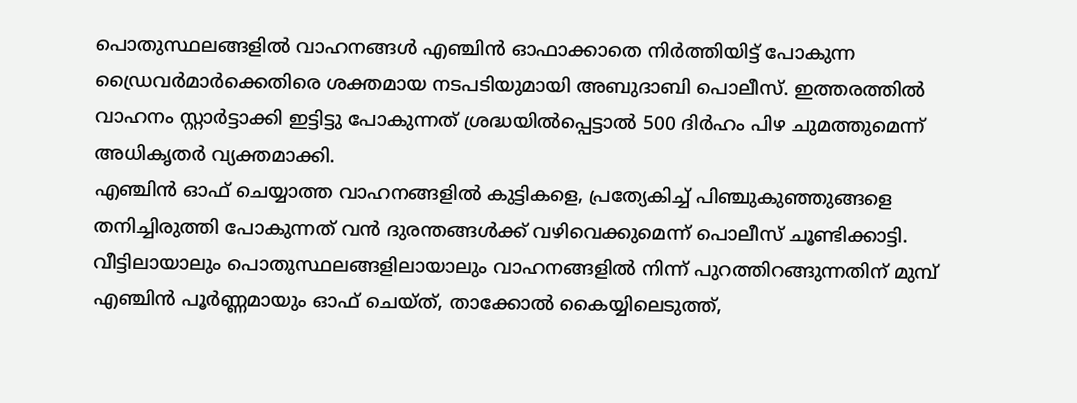പൊതുസ്ഥലങ്ങളിൽ വാഹനങ്ങൾ എഞ്ചിൻ ഓഫാക്കാതെ നിർത്തിയിട്ട് പോകുന്ന ഡ്രൈവർമാർക്കെതിരെ ശക്തമായ നടപടിയുമായി അബുദാബി പൊലീസ്. ഇത്തരത്തിൽ വാഹനം സ്റ്റാർട്ടാക്കി ഇട്ടിട്ടു പോകുന്നത് ശ്രദ്ധയിൽപ്പെട്ടാൽ 500 ദിർഹം പിഴ ചുമത്തുമെന്ന് അധികൃതർ വ്യക്തമാക്കി.
എഞ്ചിൻ ഓഫ് ചെയ്യാത്ത വാഹനങ്ങളിൽ കുട്ടികളെ, പ്രത്യേകിച്ച് പിഞ്ചുകുഞ്ഞുങ്ങളെ തനിച്ചിരുത്തി പോകുന്നത് വൻ ദുരന്തങ്ങൾക്ക് വഴിവെക്കുമെന്ന് പൊലീസ് ചൂണ്ടിക്കാട്ടി. വീട്ടിലായാലും പൊതുസ്ഥലങ്ങളിലായാലും വാഹനങ്ങളിൽ നിന്ന് പുറത്തിറങ്ങുന്നതിന് മുമ്പ് എഞ്ചിൻ പൂർണ്ണമായും ഓഫ് ചെയ്ത്, താക്കോൽ കൈയ്യിലെടുത്ത്,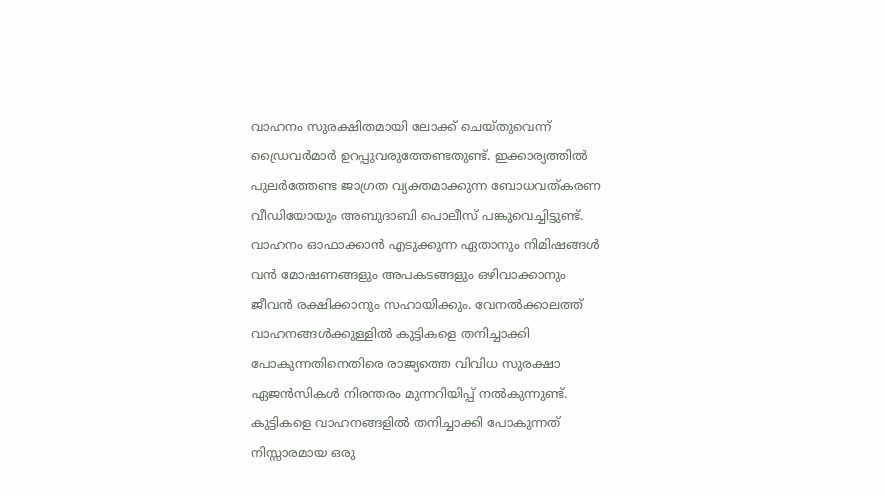വാഹനം സുരക്ഷിതമായി ലോക്ക് ചെയ്തുവെന്ന് ഡ്രൈവർമാർ ഉറപ്പുവരുത്തേണ്ടതുണ്ട്. ഇക്കാര്യത്തിൽ പുലർത്തേണ്ട ജാഗ്രത വ്യക്തമാക്കുന്ന ബോധവത്കരണ വീഡിയോയും അബുദാബി പൊലീസ് പങ്കുവെച്ചിട്ടുണ്ട്. വാഹനം ഓഫാക്കാൻ എടുക്കുന്ന ഏതാനും നിമിഷങ്ങൾ വൻ മോഷണങ്ങളും അപകടങ്ങളും ഒഴിവാക്കാനും ജീവൻ രക്ഷിക്കാനും സഹായിക്കും. വേനൽക്കാലത്ത് വാഹനങ്ങൾക്കുള്ളിൽ കുട്ടികളെ തനിച്ചാക്കി പോകുന്നതിനെതിരെ രാജ്യത്തെ വിവിധ സുരക്ഷാ ഏജൻസികൾ നിരന്തരം മുന്നറിയിപ്പ് നൽകുന്നുണ്ട്.
കുട്ടികളെ വാഹനങ്ങളിൽ തനിച്ചാക്കി പോകുന്നത് നിസ്സാരമായ ഒരു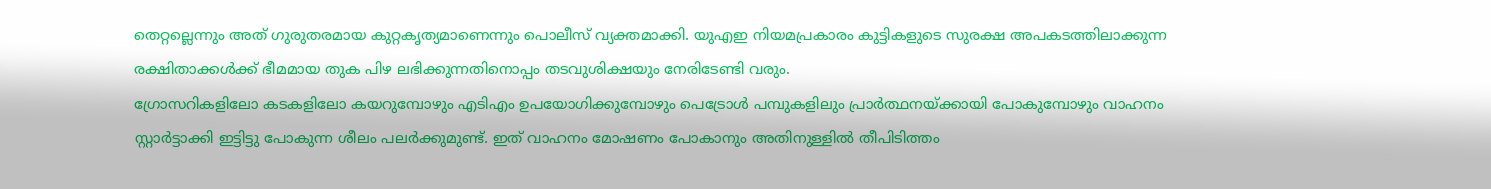തെറ്റല്ലെന്നും അത് ഗുരുതരമായ കുറ്റകൃത്യമാണെന്നും പൊലീസ് വ്യക്തമാക്കി. യുഎഇ നിയമപ്രകാരം കുട്ടികളുടെ സുരക്ഷ അപകടത്തിലാക്കുന്ന രക്ഷിതാക്കൾക്ക് ഭീമമായ തുക പിഴ ലഭിക്കുന്നതിനൊപ്പം തടവുശിക്ഷയും നേരിടേണ്ടി വരും.
ഗ്രോസറികളിലോ കടകളിലോ കയറുമ്പോഴും എടിഎം ഉപയോഗിക്കുമ്പോഴും പെട്രോൾ പമ്പുകളിലും പ്രാർത്ഥനയ്ക്കായി പോകുമ്പോഴും വാഹനം സ്റ്റാർട്ടാക്കി ഇട്ടിട്ടു പോകുന്ന ശീലം പലർക്കുമുണ്ട്. ഇത് വാഹനം മോഷണം പോകാനും അതിനുള്ളിൽ തീപിടിത്തം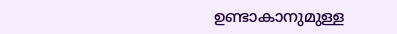ഉണ്ടാകാനുമുള്ള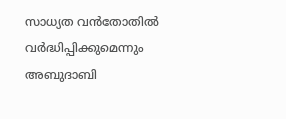സാധ്യത വൻതോതിൽ വർദ്ധിപ്പിക്കുമെന്നും അബുദാബി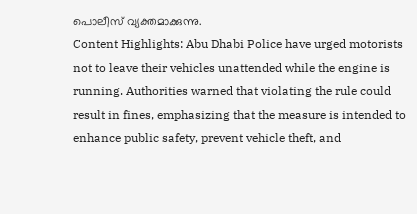പൊലീസ് വ്യക്തമാക്കുന്നു.
Content Highlights: Abu Dhabi Police have urged motorists not to leave their vehicles unattended while the engine is running. Authorities warned that violating the rule could result in fines, emphasizing that the measure is intended to enhance public safety, prevent vehicle theft, and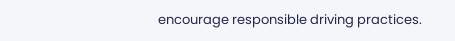encourage responsible driving practices.